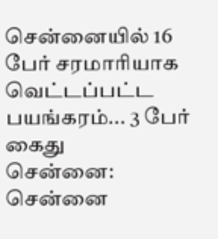சென்னையில் 16 பேர் சரமாரியாக வெட்டப்பட்ட பயங்கரம்... 3 பேர் கைது
சென்னை: சென்னை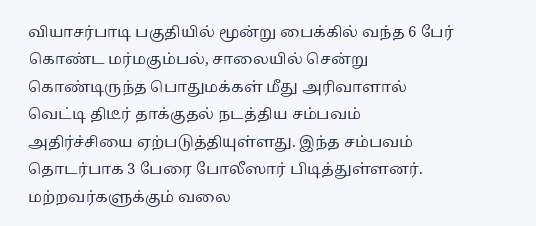வியாசர்பாடி பகுதியில் மூன்று பைக்கில் வந்த 6 பேர் கொண்ட மர்மகும்பல், சாலையில் சென்று கொண்டிருந்த பொதுமக்கள் மீது அரிவாளால் வெட்டி திடீர் தாக்குதல் நடத்திய சம்பவம் அதிர்ச்சியை ஏற்படுத்தியுள்ளது. இந்த சம்பவம் தொடர்பாக 3 பேரை போலீஸார் பிடித்துள்ளனர். மற்றவர்களுக்கும் வலை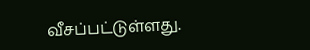வீசப்பட்டுள்ளது.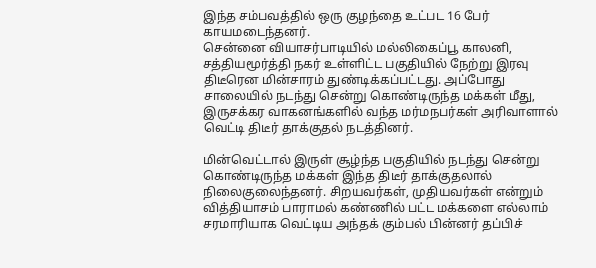இந்த சம்பவத்தில் ஒரு குழந்தை உட்பட 16 பேர் காயமடைந்தனர்.
சென்னை வியாசர்பாடியில் மல்லிகைப்பூ காலனி, சத்தியமூர்த்தி நகர் உள்ளிட்ட பகுதியில் நேற்று இரவு திடீரென மின்சாரம் துண்டிக்கப்பட்டது. அப்போது சாலையில் நடந்து சென்று கொண்டிருந்த மக்கள் மீது, இருசக்கர வாகனங்களில் வந்த மர்மநபர்கள் அரிவாளால் வெட்டி திடீர் தாக்குதல் நடத்தினர்.

மின்வெட்டால் இருள் சூழ்ந்த பகுதியில் நடந்து சென்று கொண்டிருந்த மக்கள் இந்த திடீர் தாக்குதலால் நிலைகுலைந்தனர். சிறயவர்கள், முதியவர்கள் என்றும் வித்தியாசம் பாராமல் கண்ணில் பட்ட மக்களை எல்லாம் சரமாரியாக வெட்டிய அந்தக் கும்பல் பின்னர் தப்பிச்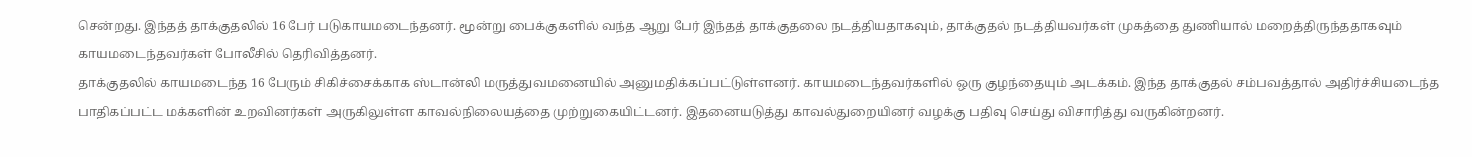சென்றது. இந்தத் தாக்குதலில் 16 பேர் படுகாயமடைந்தனர். மூன்று பைக்குகளில் வந்த ஆறு பேர் இந்தத் தாக்குதலை நடத்தியதாகவும், தாக்குதல் நடத்தியவர்கள் முகத்தை துணியால் மறைத்திருந்ததாகவும் காயமடைந்தவர்கள் போலீசில் தெரிவித்தனர்.
தாக்குதலில் காயமடைந்த 16 பேரும் சிகிச்சைக்காக ஸ்டான்லி மருத்துவமனையில் அனுமதிக்கப்பட்டுள்ளனர். காயமடைந்தவர்களில் ஒரு குழந்தையும் அடக்கம். இந்த தாக்குதல் சம்பவத்தால் அதிர்ச்சியடைந்த பாதிகப்பட்ட மக்களின் உறவினர்கள் அருகிலுள்ள காவல்நிலையத்தை முற்றுகையிட்டனர். இதனையடுத்து காவல்துறையினர் வழக்கு பதிவு செய்து விசாரித்து வருகின்றனர்.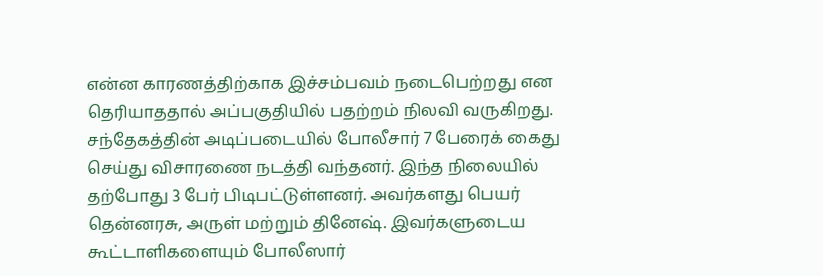என்ன காரணத்திற்காக இச்சம்பவம் நடைபெற்றது என தெரியாததால் அப்பகுதியில் பதற்றம் நிலவி வருகிறது. சந்தேகத்தின் அடிப்படையில் போலீசார் 7 பேரைக் கைது செய்து விசாரணை நடத்தி வந்தனர். இந்த நிலையில் தற்போது 3 பேர் பிடிபட்டுள்ளனர். அவர்களது பெயர் தென்னரசு, அருள் மற்றும் தினேஷ். இவர்களுடைய கூட்டாளிகளையும் போலீஸார்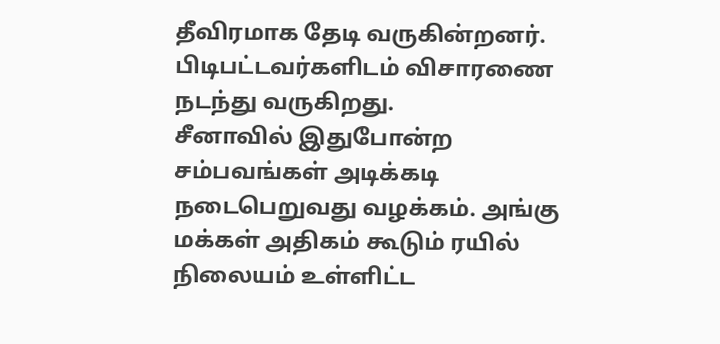தீவிரமாக தேடி வருகின்றனர். பிடிபட்டவர்களிடம் விசாரணை நடந்து வருகிறது.
சீனாவில் இதுபோன்ற சம்பவங்கள் அடிக்கடி நடைபெறுவது வழக்கம். அங்கு மக்கள் அதிகம் கூடும் ரயில் நிலையம் உள்ளிட்ட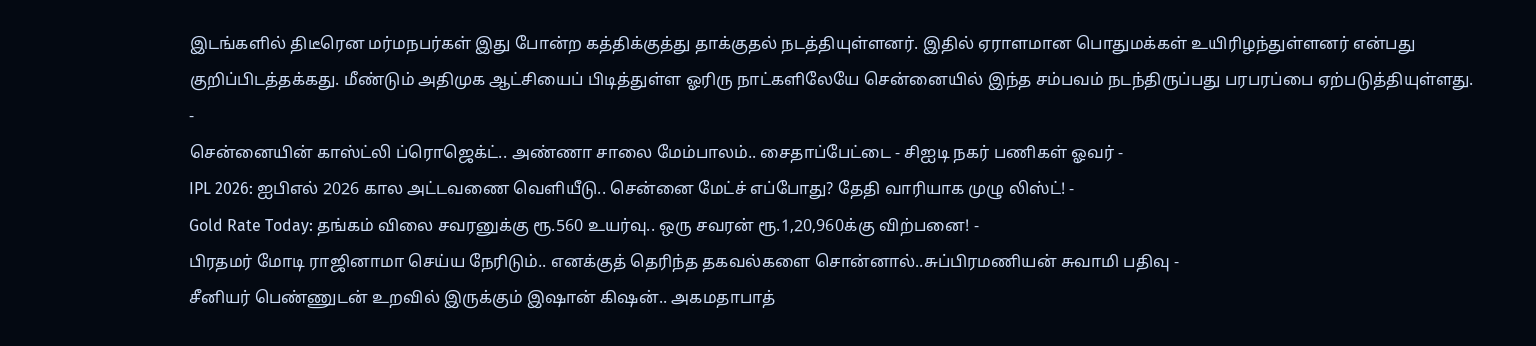இடங்களில் திடீரென மர்மநபர்கள் இது போன்ற கத்திக்குத்து தாக்குதல் நடத்தியுள்ளனர். இதில் ஏராளமான பொதுமக்கள் உயிரிழந்துள்ளனர் என்பது குறிப்பிடத்தக்கது. மீண்டும் அதிமுக ஆட்சியைப் பிடித்துள்ள ஓரிரு நாட்களிலேயே சென்னையில் இந்த சம்பவம் நடந்திருப்பது பரபரப்பை ஏற்படுத்தியுள்ளது.
-
சென்னையின் காஸ்ட்லி ப்ரொஜெக்ட்.. அண்ணா சாலை மேம்பாலம்.. சைதாப்பேட்டை - சிஐடி நகர் பணிகள் ஓவர் -
IPL 2026: ஐபிஎல் 2026 கால அட்டவணை வெளியீடு.. சென்னை மேட்ச் எப்போது? தேதி வாரியாக முழு லிஸ்ட்! -
Gold Rate Today: தங்கம் விலை சவரனுக்கு ரூ.560 உயர்வு.. ஒரு சவரன் ரூ.1,20,960க்கு விற்பனை! -
பிரதமர் மோடி ராஜினாமா செய்ய நேரிடும்.. எனக்குத் தெரிந்த தகவல்களை சொன்னால்..சுப்பிரமணியன் சுவாமி பதிவு -
சீனியர் பெண்ணுடன் உறவில் இருக்கும் இஷான் கிஷன்.. அகமதாபாத்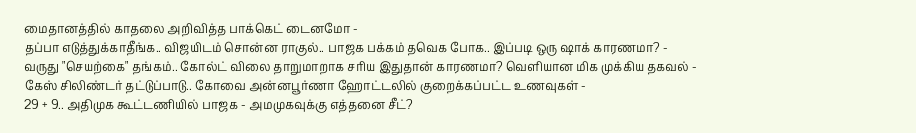மைதானத்தில் காதலை அறிவித்த பாக்கெட் டைனமோ -
தப்பா எடுத்துக்காதீங்க.. விஜயிடம் சொன்ன ராகுல்.. பாஜக பக்கம் தவெக போக.. இப்படி ஒரு ஷாக் காரணமா? -
வருது "செயற்கை" தங்கம்.. கோல்ட் விலை தாறுமாறாக சரிய இதுதான் காரணமா? வெளியான மிக முக்கிய தகவல் -
கேஸ் சிலிண்டர் தட்டுப்பாடு.. கோவை அன்னபூர்ணா ஹோட்டலில் குறைக்கப்பட்ட உணவுகள் -
29 + 9.. அதிமுக கூட்டணியில் பாஜக - அமமுகவுக்கு எத்தனை சீட்?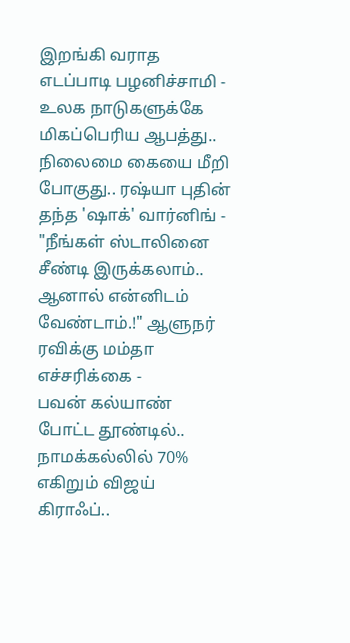இறங்கி வராத எடப்பாடி பழனிச்சாமி -
உலக நாடுகளுக்கே மிகப்பெரிய ஆபத்து.. நிலைமை கையை மீறி போகுது.. ரஷ்யா புதின் தந்த 'ஷாக்' வார்னிங் -
"நீங்கள் ஸ்டாலினை சீண்டி இருக்கலாம்.. ஆனால் என்னிடம் வேண்டாம்.!" ஆளுநர் ரவிக்கு மம்தா எச்சரிக்கை -
பவன் கல்யாண் போட்ட தூண்டில்.. நாமக்கல்லில் 70% எகிறும் விஜய் கிராஃப்..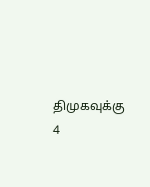திமுகவுக்கு 4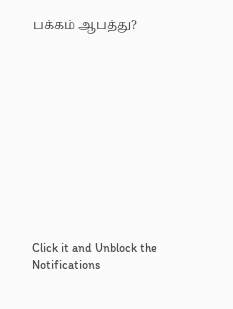பக்கம் ஆபத்து?












Click it and Unblock the Notifications